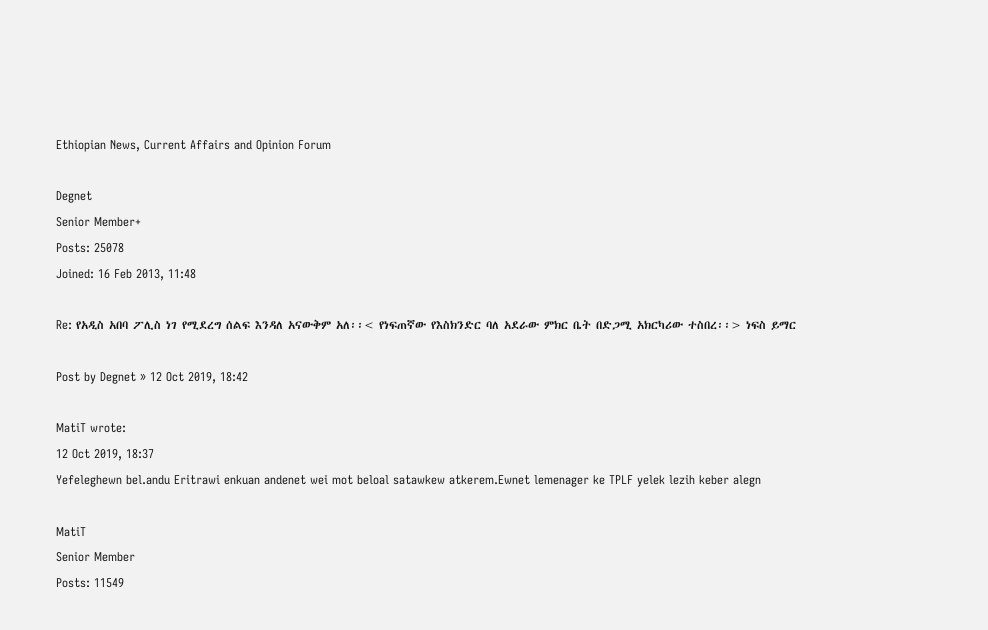Ethiopian News, Current Affairs and Opinion Forum

Degnet
Senior Member+
Posts: 25078
Joined: 16 Feb 2013, 11:48

Re: የአዲስ አበባ ፖሊስ ነገ የሚደረግ ሰልፍ እንዳለ አናውቅም አለ፡፡< የነፍጠኛው የእስክንድር ባለ አደራው ምክር ቤት በድጋሚ አክርካሪው ተስበረ፡፡> ነፍስ ይማር

Post by Degnet » 12 Oct 2019, 18:42

MatiT wrote:
12 Oct 2019, 18:37
Yefeleghewn bel.andu Eritrawi enkuan andenet wei mot beloal satawkew atkerem.Ewnet lemenager ke TPLF yelek lezih keber alegn

MatiT
Senior Member
Posts: 11549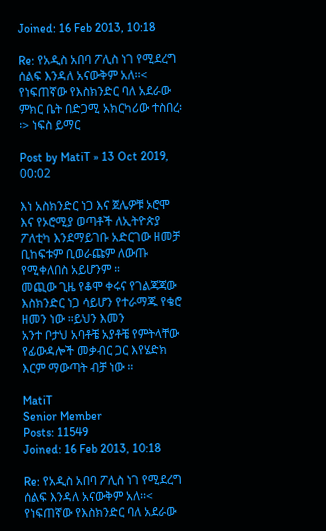Joined: 16 Feb 2013, 10:18

Re: የአዲስ አበባ ፖሊስ ነገ የሚደረግ ሰልፍ እንዳለ አናውቅም አለ፡፡< የነፍጠኛው የእስክንድር ባለ አደራው ምክር ቤት በድጋሚ አክርካሪው ተስበረ፡፡> ነፍስ ይማር

Post by MatiT » 13 Oct 2019, 00:02

እነ አስክንድር ነጋ እና ጀሌዎቹ ኦሮሞ እና የኦሮሚያ ወጣቶች ለኢትዮጵያ ፖለቲካ እንደማይገቡ አድርገው ዘመቻ ቢከፍቱም ቢወራጩም ለውጡ የሚቀለበስ አይሆንም ።
መጪው ጊዜ የቆሞ ቀሩና የገልጃጃው እስክንድር ነጋ ሳይሆን የተራማጁ የቄሮ ዘመን ነው ።ይህን እመን
አንተ ቦታህ አባቶቼ አያቶቼ የምትላቸው የፊውዳሎች መቃብር ጋር እየሄድክ እርም ማውጣት ብቻ ነው ።

MatiT
Senior Member
Posts: 11549
Joined: 16 Feb 2013, 10:18

Re: የአዲስ አበባ ፖሊስ ነገ የሚደረግ ሰልፍ እንዳለ አናውቅም አለ፡፡< የነፍጠኛው የእስክንድር ባለ አደራው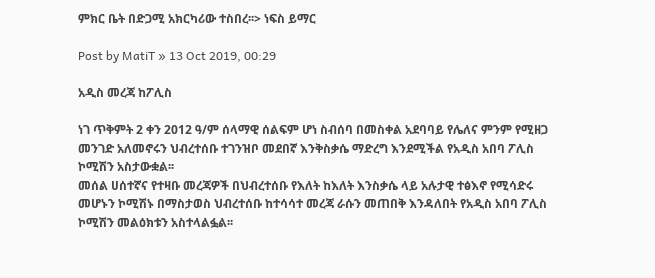ምክር ቤት በድጋሚ አክርካሪው ተስበረ፡፡> ነፍስ ይማር

Post by MatiT » 13 Oct 2019, 00:29

አዲስ መረጃ ከፖሊስ

ነገ ጥቅምት 2 ቀን 2012 ዓ/ም ሰላማዊ ሰልፍም ሆነ ስብሰባ በመስቀል አደባባይ የሌለና ምንም የሚዘጋ መንገድ አለመኖሩን ህብረተሰቡ ተገንዝቦ መደበኛ እንቅስቃሴ ማድረግ እንደሚችል የአዲስ አበባ ፖሊስ ኮሚሽን አስታውቋል፡፡
መሰል ሀሰተኛና የተዛቡ መረጃዎች በህብረተሰቡ የእለት ከእለት እንስቃሴ ላይ አሉታዊ ተፅእኖ የሚሳድሩ መሆኑን ኮሚሽኑ በማስታወስ ህብረተሰቡ ከተሳሳተ መረጃ ራሱን መጠበቅ እንዳለበት የአዲስ አበባ ፖሊስ ኮሚሽን መልዕክቱን አስተላልፏል፡፡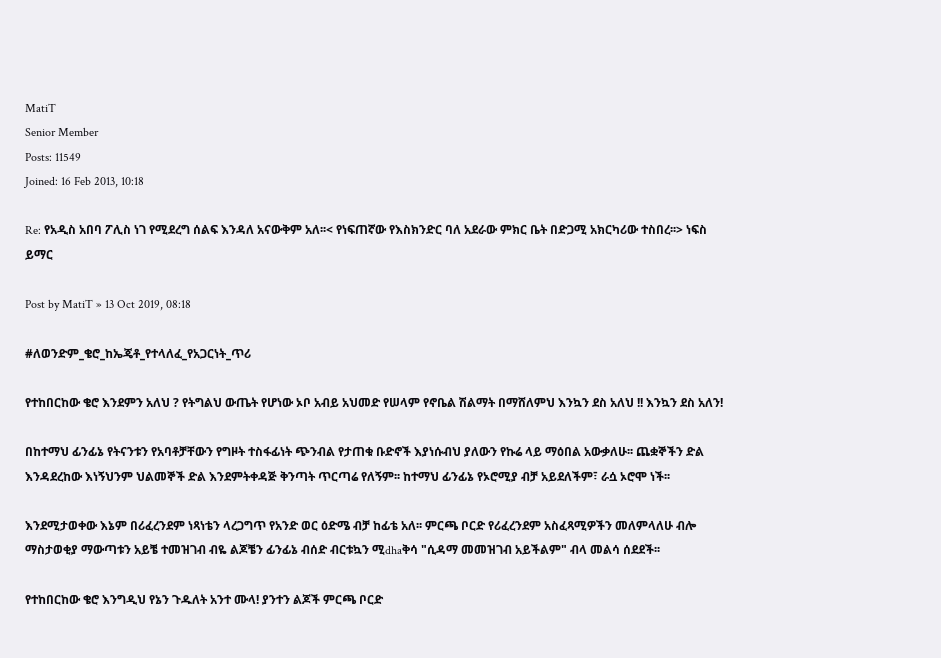MatiT
Senior Member
Posts: 11549
Joined: 16 Feb 2013, 10:18

Re: የአዲስ አበባ ፖሊስ ነገ የሚደረግ ሰልፍ እንዳለ አናውቅም አለ፡፡< የነፍጠኛው የእስክንድር ባለ አደራው ምክር ቤት በድጋሚ አክርካሪው ተስበረ፡፡> ነፍስ ይማር

Post by MatiT » 13 Oct 2019, 08:18

#ለወንድም_ቄሮ_ከኤጄቶ_የተላለፈ_የአጋርነት_ጥሪ

የተከበርከው ቄሮ እንደምን አለህ ? የትግልህ ውጤት የሆነው ኦቦ አብይ አህመድ የሠላም የኖቤል ሽልማት በማሸለምህ እንኳን ደስ አለህ !! እንኳን ደስ አለን!

በከተማህ ፊንፊኔ የትናንቱን የአባቶቻቸውን የግዞት ተስፋፊነት ጭንብል የታጠቁ ቡድኖች እያነሱብህ ያለውን የኩሬ ላይ ማዕበል አውቃለሁ፡፡ ጨቋኞችን ድል እንዳደረከው እነኝህንም ህልመኞች ድል እንደምትቀዳጅ ቅንጣት ጥርጣሬ የለኝም፡፡ ከተማህ ፊንፊኔ የኦሮሚያ ብቻ አይደለችም፣ ራሷ ኦሮሞ ነች፡፡

እንደሚታወቀው እኔም በሪፈረንደም ነጻነቴን ላረጋግጥ የአንድ ወር ዕድሜ ብቻ ከፊቴ አለ፡፡ ምርጫ ቦርድ የሪፈረንደም አስፈጻሚዎችን መለምላለሁ ብሎ ማስታወቂያ ማውጣቱን አይቼ ተመዝገብ ብዬ ልጆቼን ፊንፊኔ ብሰድ ብርቱኳን ሚdhaቅሳ "ሲዳማ መመዝገብ አይችልም" ብላ መልሳ ሰደደች፡፡

የተከበርከው ቄሮ እንግዲህ የኔን ጉዱለት አንተ ሙላ! ያንተን ልጆች ምርጫ ቦርድ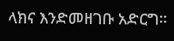ላክና እንድመዘገቡ አድርግ፡፡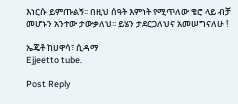እነርሱ ይምጡልኝ፡፡ በዚህ ሰዓት እምነት የሚጥለው ቄሮ ላይ ብቻ መሆኑን አንተው ታውቃለህ፡፡ ይሄን ታደርጋለህና አመሠግናለሁ !

ኤጄቶ ከሀዋሳ፣ ሲዳማ
Ejjeetto tube.

Post Reply